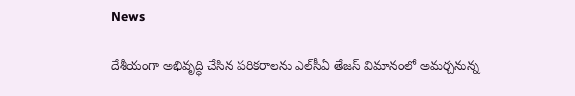News

దేశీయంగా అభివృద్ధి చేసిన పరికరాలను ఎల్‌సీఏ తేజస్‌ విమానంలో అమర్చనున్న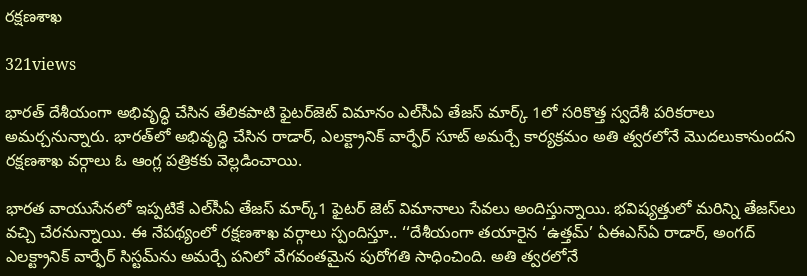రక్షణశాఖ

321views

భారత్‌ దేశీయంగా అభివృద్ధి చేసిన తేలికపాటి ఫైటర్‌జెట్‌ విమానం ఎల్‌సీఏ తేజస్‌ మార్క్‌ 1లో సరికొత్త స్వదేశీ పరికరాలు అమర్చనున్నారు. భారత్‌లో అభివృద్ధి చేసిన రాడార్‌, ఎలక్ట్రానిక్‌ వార్ఫేర్‌ సూట్‌ అమర్చే కార్యక్రమం అతి త్వరలోనే మొదలుకానుందని రక్షణశాఖ వర్గాలు ఓ ఆంగ్ల పత్రికకు వెల్లడించాయి.

భారత వాయుసేనలో ఇప్పటికే ఎల్‌సీఏ తేజస్‌ మార్క్‌1 ఫైటర్‌ జెట్‌ విమానాలు సేవలు అందిస్తున్నాయి. భవిష్యత్తులో మరిన్ని తేజస్‌లు వచ్చి చేరనున్నాయి. ఈ నేపథ్యంలో రక్షణశాఖ వర్గాలు స్పందిస్తూ.. ‘‘దేశీయంగా తయారైన ‘ఉత్తమ్‌’ ఏఈఎస్‌ఏ రాడార్‌, అంగద్‌ ఎలక్ట్రానిక్‌ వార్ఫేర్‌ సిస్టమ్‌ను అమర్చే పనిలో వేగవంతమైన పురోగతి సాధించింది. అతి త్వరలోనే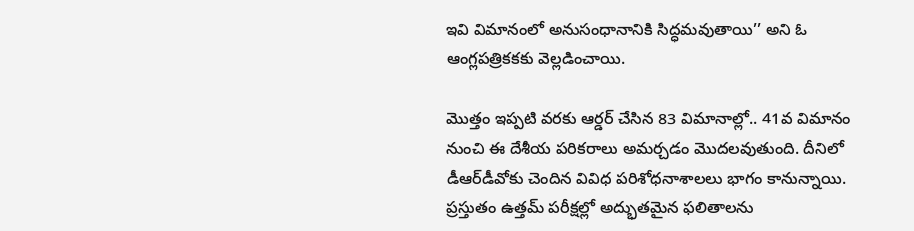ఇవి విమానంలో అనుసంధానానికి సిద్ధమవుతాయి’’ అని ఓ ఆంగ్లపత్రికకకు వెల్లడించాయి.

మొత్తం ఇప్పటి వరకు ఆర్డర్‌ చేసిన 83 విమానాల్లో.. 41వ విమానం నుంచి ఈ దేశీయ పరికరాలు అమర్చడం మొదలవుతుంది. దీనిలో డీఆర్‌డీవోకు చెందిన వివిధ పరిశోధనాశాలలు భాగం కానున్నాయి. ప్రస్తుతం ఉత్తమ్‌ పరీక్షల్లో అద్భుతమైన ఫలితాలను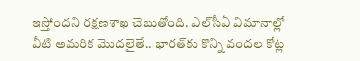ఇస్తోందని రక్షణశాఖ చెబుతోంది. ఎల్‌సీఏ విమానాల్లో వీటి అమరిక మొదలైతే.. భారత్‌కు కొన్ని వందల కోట్ల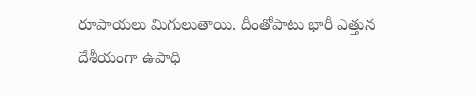రూపాయలు మిగులుతాయి. దీంతోపాటు భారీ ఎత్తున దేశీయంగా ఉపాధి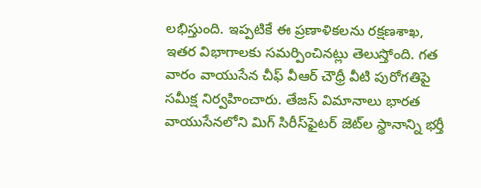లభిస్తుంది. ఇప్పటికే ఈ ప్రణాళికలను రక్షణశాఖ, ఇతర విభాగాలకు సమర్పించినట్లు తెలుస్తోంది. గత వారం వాయుసేన చీఫ్‌ వీఆర్‌ చౌధ్రీ వీటి పురోగతిపై సమీక్ష నిర్వహించారు. తేజస్‌ విమానాలు భారత వాయుసేనలోని మిగ్‌ సిరీస్‌ఫైటర్‌ జెట్‌ల స్థానాన్ని భర్తీ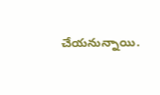చేయనున్నాయి.